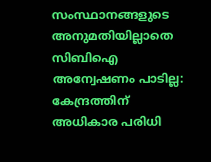സംസ്ഥാനങ്ങളുടെ അനുമതിയില്ലാതെ സിബിഐ അന്വേഷണം പാടില്ല: കേന്ദ്രത്തിന് അധികാര പരിധി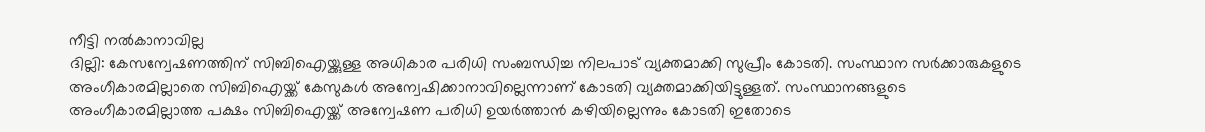നീട്ടി നൽകാനാവില്ല
ദില്ലി: കേസന്വേഷണത്തിന് സിബിഐയ്ക്കുള്ള അധികാര പരിധി സംബന്ധിച്ച നിലപാട് വ്യക്തമാക്കി സുപ്രീം കോടതി. സംസ്ഥാന സർക്കാരുകളുടെ അംഗീകാരമില്ലാതെ സിബിഐയ്ക്ക് കേസുകൾ അന്വേഷിക്കാനാവില്ലെന്നാണ് കോടതി വ്യക്തമാക്കിയിട്ടുള്ളത്. സംസ്ഥാനങ്ങളുടെ അംഗീകാരമില്ലാത്ത പക്ഷം സിബിഐയ്ക്ക് അന്വേഷണ പരിധി ഉയർത്താൻ കഴിയില്ലെന്നും കോടതി ഇതോടെ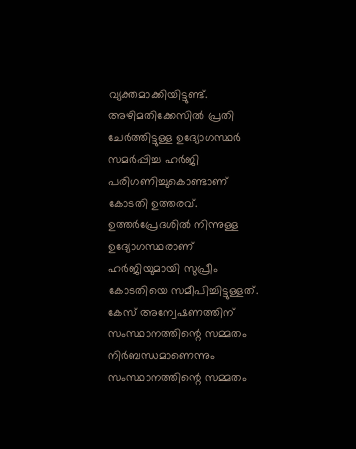വ്യക്തമാക്കിയിട്ടുണ്ട്. അഴിമതിക്കേസിൽ പ്രതി ചേർത്തിട്ടുള്ള ഉദ്യോഗസ്ഥർ സമർപ്പിച്ച ഹർജി പരിഗണിച്ചുകൊണ്ടാണ് കോടതി ഉത്തരവ്. ഉത്തർപ്രേദശിൽ നിന്നുള്ള ഉദ്യോഗസ്ഥരാണ് ഹർജിയുമായി സുപ്രീം കോടതിയെ സമീപിച്ചിട്ടുള്ളത്.
കേസ് അന്വേഷണത്തിന് സംസ്ഥാനത്തിന്റെ സമ്മതം നിർബന്ധമാണെന്നും സംസ്ഥാനത്തിന്റെ സമ്മതം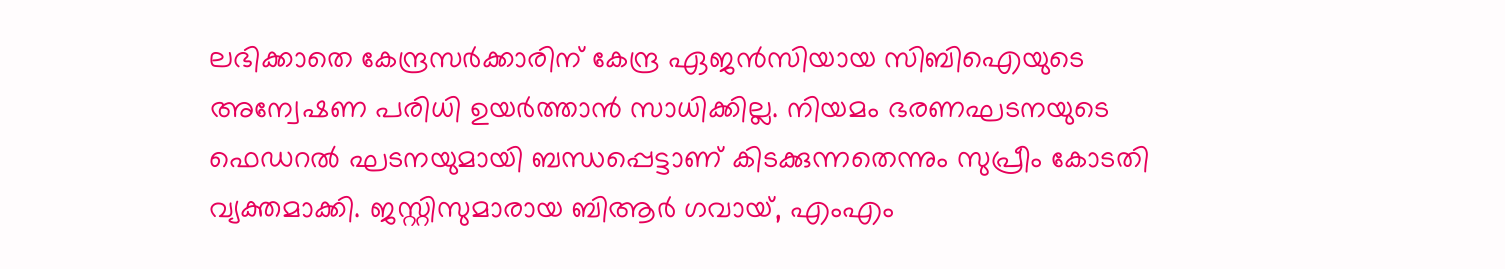ലഭിക്കാതെ കേന്ദ്രസർക്കാരിന് കേന്ദ്ര ഏജൻസിയായ സിബിഐയുടെ അന്വേഷണ പരിധി ഉയർത്താൻ സാധിക്കില്ല. നിയമം ഭരണഘടനയുടെ ഫെഡറൽ ഘടനയുമായി ബന്ധപ്പെട്ടാണ് കിടക്കുന്നതെന്നും സുപ്രീം കോടതി വ്യക്തമാക്കി. ജസ്റ്റിസുമാരായ ബിആർ ഗവായ്, എംഎം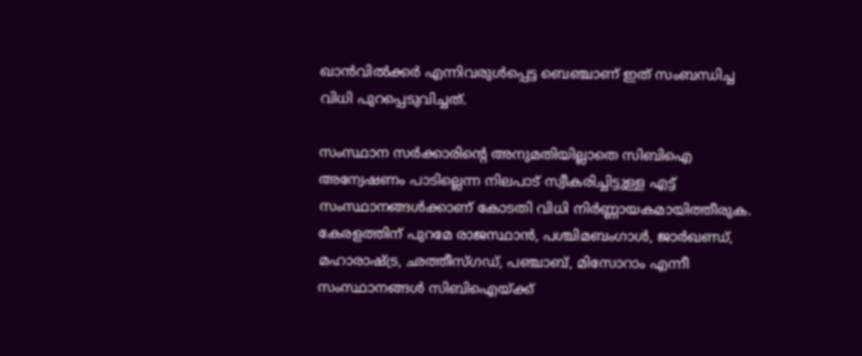ഖാൻവിൽക്കർ എന്നിവരുൾപ്പെട്ട ബെഞ്ചാണ് ഇത് സംബന്ധിച്ച വിധി പുറപ്പെടുവിച്ചത്.

സംസ്ഥാന സർക്കാരിന്റെ അനുമതിയില്ലാതെ സിബിഐ അന്വേഷണം പാടില്ലെന്ന നിലപാട് സ്വീകരിച്ചിട്ടുള്ള എട്ട് സംസ്ഥാനങ്ങൾക്കാണ് കോടതി വിധി നിർണ്ണായകമായിത്തീരുക. കേരളത്തിന് പുറമേ രാജസ്ഥാൻ, പശ്ചിമബംഗാൾ, ജാർഖണ്ഡ്, മഹാരാഷ്ട്ര, ഛത്തീസ്ഗഡ്, പഞ്ചാബ്, മിസോറാം എന്നീ സംസ്ഥാനങ്ങൾ സിബിഐയ്ക്ക്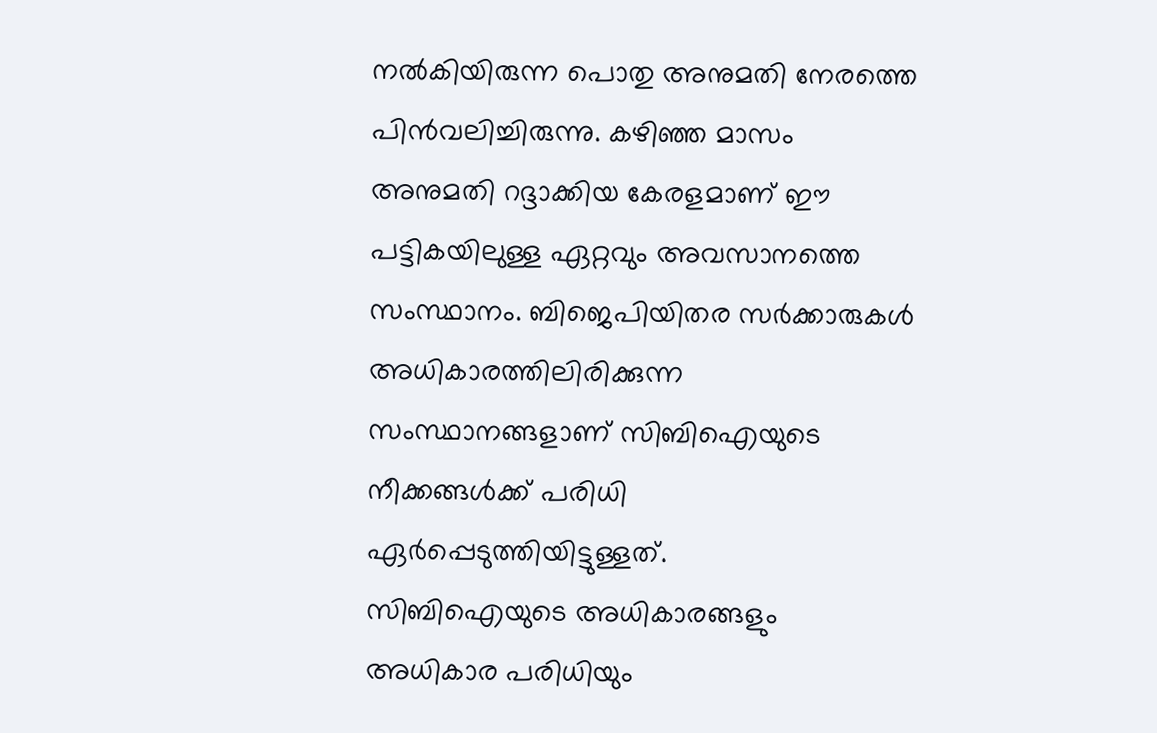നൽകിയിരുന്ന പൊതു അനുമതി നേരത്തെ പിൻവലിച്ചിരുന്നു. കഴിഞ്ഞ മാസം അനുമതി റദ്ദാക്കിയ കേരളമാണ് ഈ പട്ടികയിലുള്ള ഏറ്റവും അവസാനത്തെ സംസ്ഥാനം. ബിജെപിയിതര സർക്കാരുകൾ അധികാരത്തിലിരിക്കുന്ന സംസ്ഥാനങ്ങളാണ് സിബിഐയുടെ നീക്കങ്ങൾക്ക് പരിധി ഏർപ്പെടുത്തിയിട്ടുള്ളത്.
സിബിഐയുടെ അധികാരങ്ങളും അധികാര പരിധിയും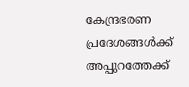കേന്ദ്രഭരണ പ്രദേശങ്ങൾക്ക് അപ്പുറത്തേക്ക്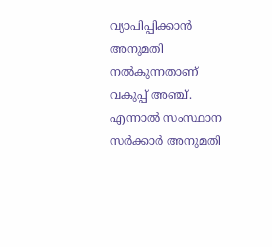വ്യാപിപ്പിക്കാൻ അനുമതി നൽകുന്നതാണ് വകുപ്പ് അഞ്ച്. എന്നാൽ സംസ്ഥാന സർക്കാർ അനുമതി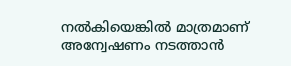നൽകിയെങ്കിൽ മാത്രമാണ് അന്വേഷണം നടത്താൻ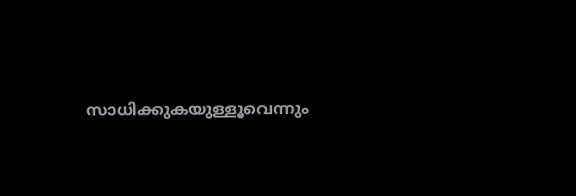സാധിക്കുകയുള്ളൂവെന്നും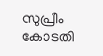സുപ്രീം കോടതി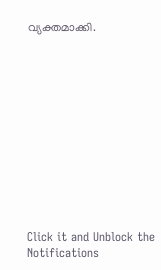വ്യക്തമാക്കി.












Click it and Unblock the Notifications